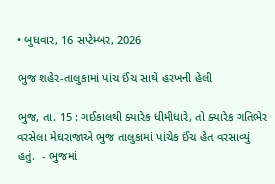• બુધવાર, 16 સપ્ટેમ્બર, 2026

ભુજ શહેર-તાલુકામાં પાંચ ઈંચ સાથે હરખની હેલી

ભુજ, તા. 15 : ગઈકાલથી ક્યારેક ધીમીધારે, તો ક્યારેક ગતિભેર વરસેલા મેઘરાજાએ ભુજ તાલુકામાં પાંચેક ઈંચ હેત વરસાવ્યું હતું.  - ભુજમાં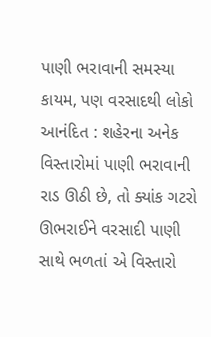પાણી ભરાવાની સમસ્યા કાયમ, પણ વરસાદથી લોકો આનંદિત : શહેરના અનેક વિસ્તારોમાં પાણી ભરાવાની રાડ ઊઠી છે, તો ક્યાંક ગટરો ઊભરાઈને વરસાદી પાણી સાથે ભળતાં એ વિસ્તારો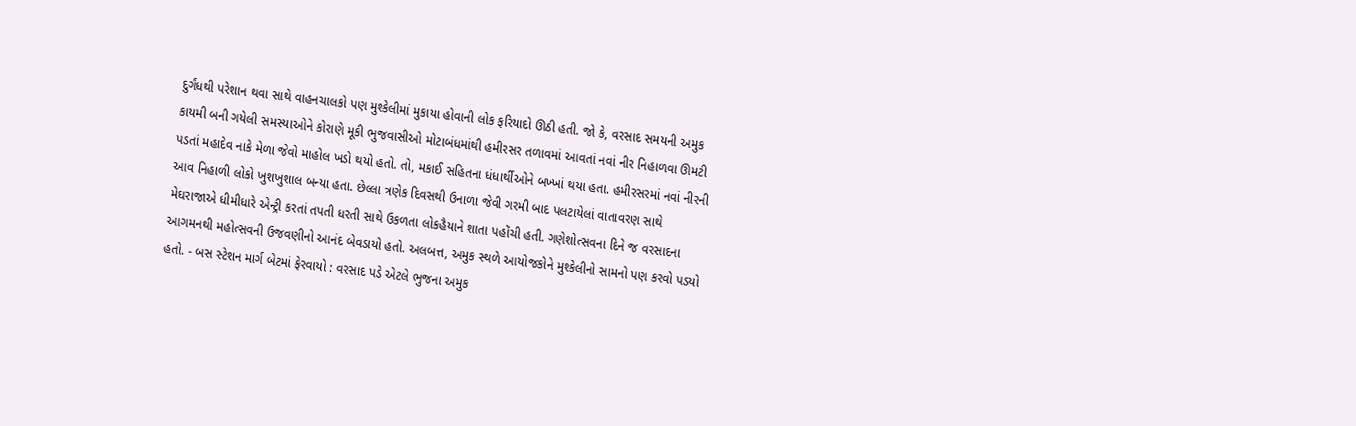દુર્ગંધથી પરેશાન થવા સાથે વાહનચાલકો પણ મુશ્કેલીમાં મુકાયા હોવાની લોક ફરિયાદો ઊઠી હતી. જો કે, વરસાદ સમયની અમુક કાયમી બની ગયેલી સમસ્યાઓને કોરાણે મૂકી ભુજવાસીઓ મોટાબંધમાંથી હમીરસર તળાવમાં આવતાં નવાં નીર નિહાળવા ઊમટી પડતાં મહાદેવ નાકે મેળા જેવો માહોલ ખડો થયો હતો. તો, મકાઈ સહિતના ધંધાર્થીઓને બખ્ખાં થયા હતા. હમીરસરમાં નવાં નીરની આવ નિહાળી લોકો ખુશખુશાલ બન્યા હતા. છેલ્લા ત્રણેક દિવસથી ઉનાળા જેવી ગરમી બાદ પલટાયેલાં વાતાવરણ સાથે મેઘરાજાએ ધીમીધારે એન્ટ્રી કરતાં તપતી ધરતી સાથે ઉકળતા લોકહૈયાને શાતા પહોંચી હતી. ગણેશોત્સવના દિને જ વરસાદના આગમનથી મહોત્સવની ઉજવણીનો આનંદ બેવડાયો હતો. અલબત્ત, અમુક સ્થળે આયોજકોને મુશ્કેલીનો સામનો પણ કરવો પડયો હતો. - બસ સ્ટેશન માર્ગ બેટમાં ફેરવાયો : વરસાદ પડે એટલે ભુજના અમુક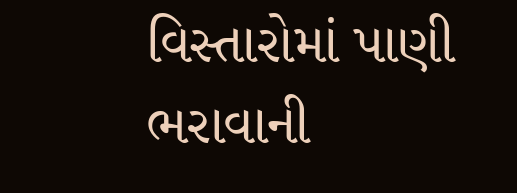વિસ્તારોમાં પાણી ભરાવાની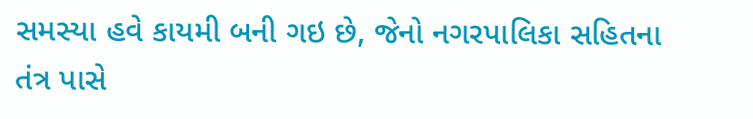સમસ્યા હવે કાયમી બની ગઇ છે, જેનો નગરપાલિકા સહિતના તંત્ર પાસે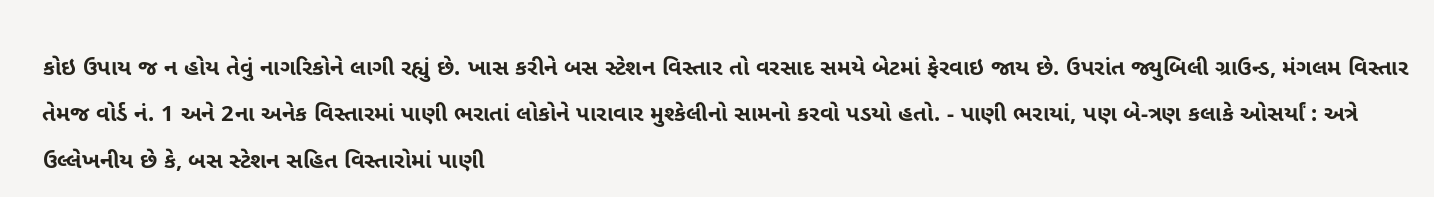કોઇ ઉપાય જ ન હોય તેવું નાગરિકોને લાગી રહ્યું છે. ખાસ કરીને બસ સ્ટેશન વિસ્તાર તો વરસાદ સમયે બેટમાં ફેરવાઇ જાય છે. ઉપરાંત જ્યુબિલી ગ્રાઉન્ડ, મંગલમ વિસ્તાર તેમજ વોર્ડ નં. 1 અને 2ના અનેક વિસ્તારમાં પાણી ભરાતાં લોકોને પારાવાર મુશ્કેલીનો સામનો કરવો પડયો હતો. - પાણી ભરાયાં, પણ બે-ત્રણ કલાકે ઓસર્યાં : અત્રે ઉલ્લેખનીય છે કે, બસ સ્ટેશન સહિત વિસ્તારોમાં પાણી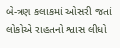બે-ત્રણ કલાકમાં ઓસરી જતાં લોકોએ રાહતનો શ્વાસ લીધો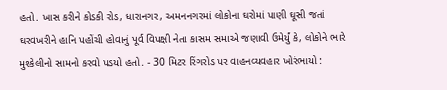હતો. ખાસ કરીને કોડકી રોડ, ધારાનગર, અમનનગરમાં લોકોના ઘરોમાં પાણી ઘૂસી જતાં ઘરવખરીને હાનિ પહોંચી હોવાનું પૂર્વ વિપક્ષી નેતા કાસમ સમાએ જણાવી ઉમેર્યું કે, લોકોને ભારે મુશ્કેલીનો સામનો કરવો પડયો હતો. - 30 મિટર રિંગરોડ પર વાહનવ્યવહાર ખોરંભાયો :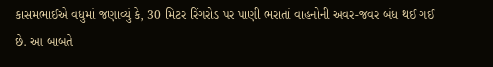કાસમભાઈએ વધુમાં જણાવ્યું કે, 30 મિટર રિંગરોડ પર પાણી ભરાતાં વાહનોની અવર-જવર બંધ થઈ ગઈ છે. આ બાબતે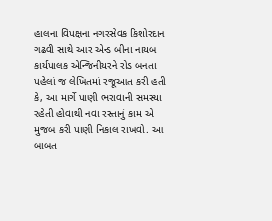હાલના વિપક્ષના નગરસેવક કિશોરદાન ગઢવી સાથે આર એન્ડ બીના નાયબ કાર્યપાલક એન્જિનીયરને રોડ બનતા પહેલાં જ લેખિતમાં રજૂઆત કરી હતી કે, આ માર્ગે પાણી ભરાવાની સમસ્યા રહેતી હોવાથી નવા રસ્તાનું કામ એ મુજબ કરી પાણી નિકાલ રાખવો. આ બાબત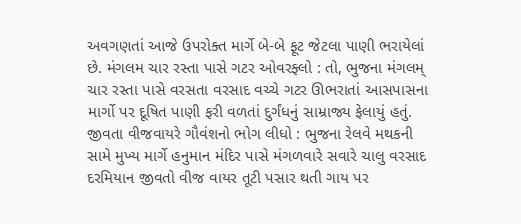અવગણતાં આજે ઉપરોક્ત માર્ગે બે-બે ફૂટ જેટલા પાણી ભરાયેલાં છે. મંગલમ ચાર રસ્તા પાસે ગટર ઓવરફ્લો : તો, ભુજના મંગલમ્ ચાર રસ્તા પાસે વરસતા વરસાદ વચ્ચે ગટર ઊભરાતાં આસપાસના માર્ગો પર દૂષિત પાણી ફરી વળતાં દુર્ગંધનું સામ્રાજ્ય ફેલાયું હતું.  જીવતા વીજવાયરે ગૌવંશનો ભોગ લીધો : ભુજના રેલવે મથકની સામે મુખ્ય માર્ગે હનુમાન મંદિર પાસે મંગળવારે સવારે ચાલુ વરસાદ દરમિયાન જીવતો વીજ વાયર તૂટી પસાર થતી ગાય પર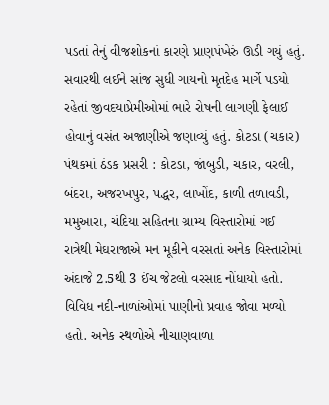પડતાં તેનું વીજશોકનાં કારણે પ્રાણપંખેરું ઊડી ગયું હતું. સવારથી લઈને સાંજ સુધી ગાયનો મૃતદેહ માર્ગે પડયો રહેતાં જીવદયાપ્રેમીઓમાં ભારે રોષની લાગણી ફેલાઈ હોવાનું વસંત અજાણીએ જણાવ્યું હતું. કોટડા (ચકાર) પંથકમાં ઠંડક પ્રસરી : કોટડા, જાંબુડી, ચકાર, વરલી, બંદરા, અજરખપુર, પદ્ધર, લાખોંદ, કાળી તળાવડી, મમુઆરા, ચંદિયા સહિતના ગ્રામ્ય વિસ્તારોમાં ગઈ રાત્રેથી મેઘરાજાએ મન મૂકીને વરસતાં અનેક વિસ્તારોમાં અંદાજે 2.5થી 3 ઈંચ જેટલો વરસાદ નોંધાયો હતો. વિવિધ નદી-નાળાંઓમાં પાણીનો પ્રવાહ જોવા મળ્યો હતો. અનેક સ્થળોએ નીચાણવાળા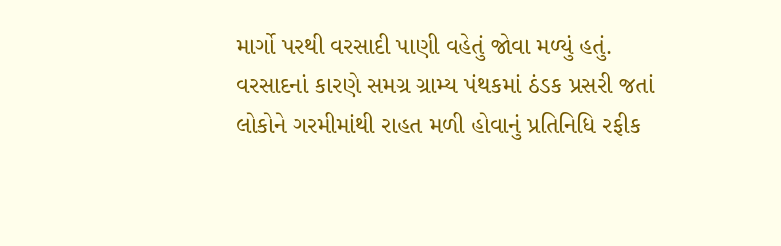માર્ગો પરથી વરસાદી પાણી વહેતું જોવા મળ્યું હતું. વરસાદનાં કારણે સમગ્ર ગ્રામ્ય પંથકમાં ઠંડક પ્રસરી જતાં લોકોને ગરમીમાંથી રાહત મળી હોવાનું પ્રતિનિધિ રફીક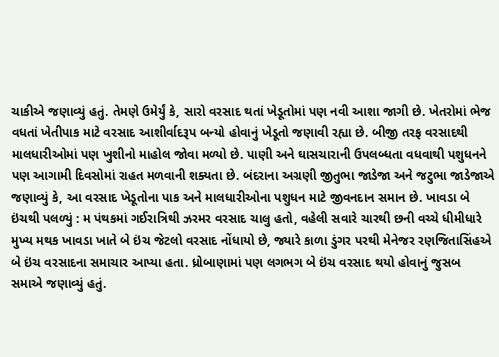ચાકીએ જણાવ્યું હતું. તેમણે ઉમેર્યું કે, સારો વરસાદ થતાં ખેડૂતોમાં પણ નવી આશા જાગી છે. ખેતરોમાં ભેજ વધતાં ખેતીપાક માટે વરસાદ આશીર્વાદરૂપ બન્યો હોવાનું ખેડૂતો જણાવી રહ્યા છે. બીજી તરફ વરસાદથી માલધારીઓમાં પણ ખુશીનો માહોલ જોવા મળ્યો છે. પાણી અને ઘાસચારાની ઉપલબ્ધતા વધવાથી પશુધનને પણ આગામી દિવસોમાં રાહત મળવાની શક્યતા છે. બંદરાના અગ્રણી જીતુભા જાડેજા અને જટુભા જાડેજાએ જણાવ્યું કે, આ વરસાદ ખેડૂતોના પાક અને માલધારીઓના પશુધન માટે જીવનદાન સમાન છે. ખાવડા બે ઇંચથી પલળ્યું : મ પંથકમાં ગઈરાત્રિથી ઝરમર વરસાદ ચાલુ હતો, વહેલી સવારે ચારથી છની વચ્ચે ધીમીધારે મુખ્ય મથક ખાવડા ખાતે બે ઇંચ જેટલો વરસાદ નોંધાયો છે, જ્યારે કાળા ડુંગર પરથી મેનેજર રણજિતાસિંહએ બે ઇંચ વરસાદના સમાચાર આપ્યા હતા. ધ્રોબાણામાં પણ લગભગ બે ઇંચ વરસાદ થયો હોવાનું જુસબ સમાએ જણાવ્યું હતું.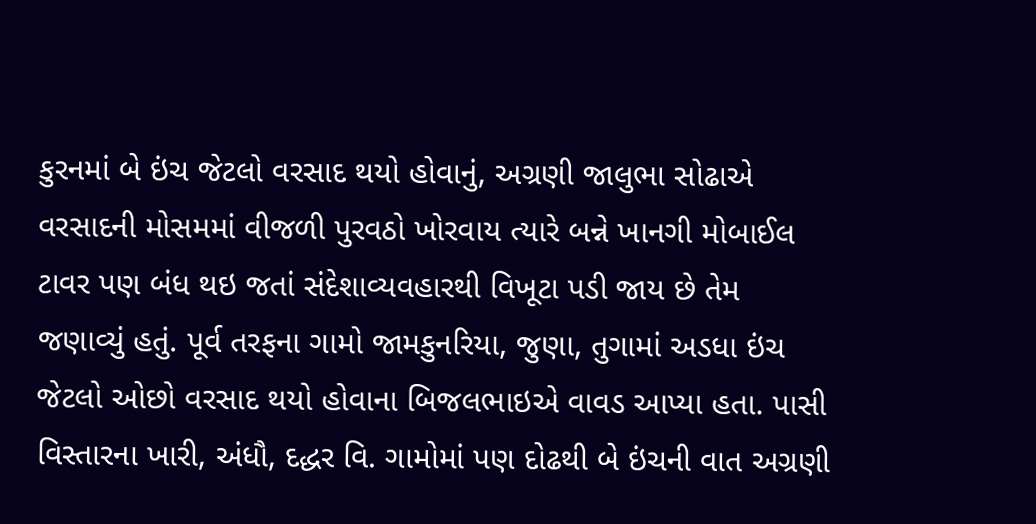કુરનમાં બે ઇંચ જેટલો વરસાદ થયો હોવાનું, અગ્રણી જાલુભા સોઢાએ વરસાદની મોસમમાં વીજળી પુરવઠો ખોરવાય ત્યારે બન્ને ખાનગી મોબાઈલ ટાવર પણ બંધ થઇ જતાં સંદેશાવ્યવહારથી વિખૂટા પડી જાય છે તેમ જણાવ્યું હતું. પૂર્વ તરફના ગામો જામકુનરિયા, જુણા, તુગામાં અડધા ઇંચ જેટલો ઓછો વરસાદ થયો હોવાના બિજલભાઇએ વાવડ આપ્યા હતા. પાસી વિસ્તારના ખારી, અંધૌ, દદ્ધર વિ. ગામોમાં પણ દોઢથી બે ઇંચની વાત અગ્રણી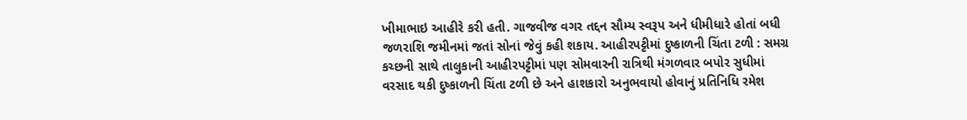ખીમાભાઇ આહીરે કરી હતી. ગાજવીજ વગર તદ્દન સૌમ્ય સ્વરૂપ અને ધીમીધારે હોતાં બધી જળરાશિ જમીનમાં જતાં સોનાં જેવું કહી શકાય. આહીરપટ્ટીમાં દુષ્કાળની ચિંતા ટળી : સમગ્ર કચ્છની સાથે તાલુકાની આહીરપટ્ટીમાં પણ સોમવારની રાત્રિથી મંગળવાર બપોર સુધીમાં વરસાદ થકી દુષ્કાળની ચિંતા ટળી છે અને હાશકારો અનુભવાયો હોવાનું પ્રતિનિધિ રમેશ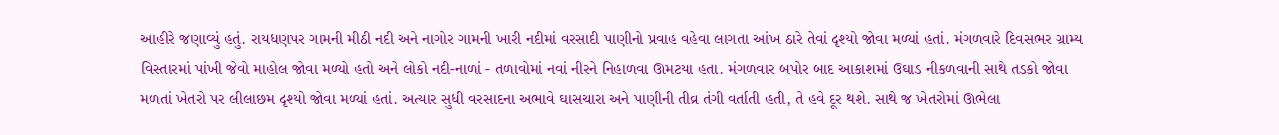આહીરે જણાવ્યું હતું. રાયધણપર ગામની મીઠી નદી અને નાગોર ગામની ખારી નદીમાં વરસાદી પાણીનો પ્રવાહ વહેવા લાગતા આંખ ઠારે તેવાં દૃશ્યો જોવા મળ્યાં હતાં. મંગળવારે દિવસભર ગ્રામ્ય વિસ્તારમાં પાંખી જેવો માહોલ જોવા મળ્યો હતો અને લોકો નદી-નાળાં - તળાવોમાં નવાં નીરને નિહાળવા ઊમટયા હતા. મંગળવાર બપોર બાદ આકાશમાં ઉઘાડ નીકળવાની સાથે તડકો જોવા મળતાં ખેતરો પર લીલાછમ દૃશ્યો જોવા મળ્યાં હતાં. અત્યાર સુધી વરસાદના અભાવે ઘાસચારા અને પાણીની તીવ્ર તંગી વર્તાતી હતી, તે હવે દૂર થશે. સાથે જ ખેતરોમાં ઊભેલા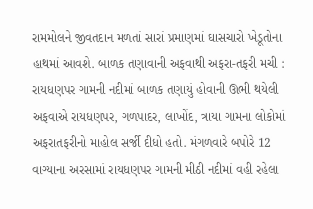રામમોલને જીવતદાન મળતાં સારાં પ્રમાણમાં ઘાસચારો ખેડૂતોના હાથમાં આવશે. બાળક તણાવાની અફવાથી અફરા-તફરી મચી : રાયધણપર ગામની નદીમાં બાળક તણાયું હોવાની ઊભી થયેલી અફવાએ રાયધણપર, ગળપાદર, લાખોંદ, ત્રાયા ગામના લોકોમાં અફરાતફરીનો માહોલ સર્જી દીધો હતો. મંગળવારે બપોરે 12 વાગ્યાના અરસામાં રાયધણપર ગામની મીઠી નદીમાં વહી રહેલા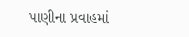પાણીના પ્રવાહમાં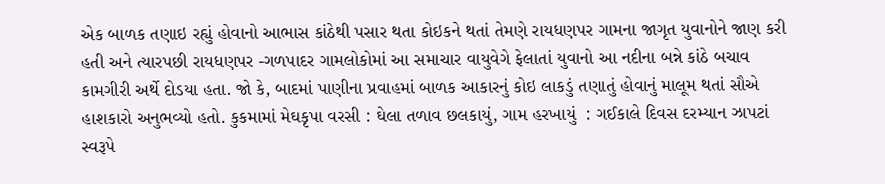એક બાળક તણાઇ રહ્યું હોવાનો આભાસ કાંઠેથી પસાર થતા કોઇકને થતાં તેમણે રાયધણપર ગામના જાગૃત યુવાનોને જાણ કરી હતી અને ત્યારપછી રાયધણપર -ગળપાદર ગામલોકોમાં આ સમાચાર વાયુવેગે ફેલાતાં યુવાનો આ નદીના બન્ને કાંઠે બચાવ કામગીરી અર્થે દોડયા હતા. જો કે, બાદમાં પાણીના પ્રવાહમાં બાળક આકારનું કોઇ લાકડું તણાતું હોવાનું માલૂમ થતાં સૌએ હાશકારો અનુભવ્યો હતો. કુકમામાં મેઘકૃપા વરસી : ઘેલા તળાવ છલકાયું, ગામ હરખાયું  : ગઈકાલે દિવસ દરમ્યાન ઝાપટાં સ્વરૂપે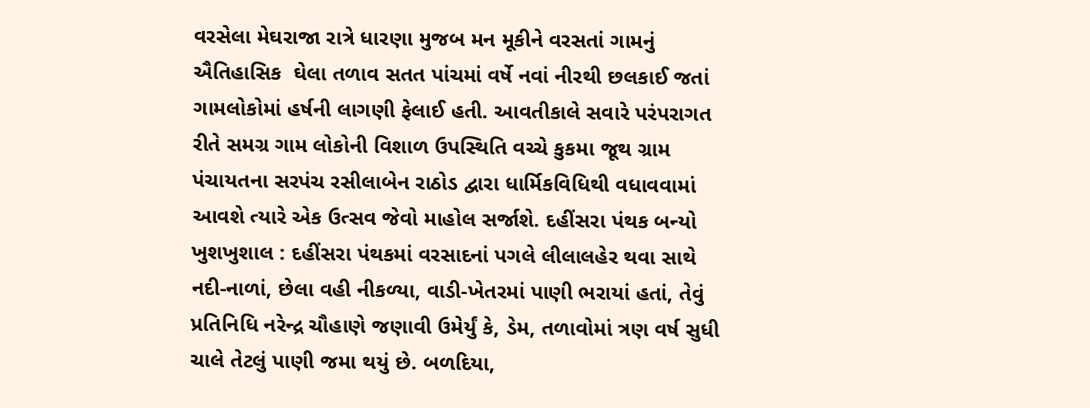વરસેલા મેઘરાજા રાત્રે ધારણા મુજબ મન મૂકીને વરસતાં ગામનું ઐતિહાસિક  ઘેલા તળાવ સતત પાંચમાં વર્ષે નવાં નીરથી છલકાઈ જતાં ગામલોકોમાં હર્ષની લાગણી ફેલાઈ હતી. આવતીકાલે સવારે પરંપરાગત રીતે સમગ્ર ગામ લોકોની વિશાળ ઉપસ્થિતિ વચ્ચે કુકમા જૂથ ગ્રામ પંચાયતના સરપંચ રસીલાબેન રાઠોડ દ્વારા ધાર્મિકવિધિથી વધાવવામાં આવશે ત્યારે એક ઉત્સવ જેવો માહોલ સર્જાશે. દહીંસરા પંથક બન્યો ખુશખુશાલ : દહીંસરા પંથકમાં વરસાદનાં પગલે લીલાલહેર થવા સાથે નદી-નાળાં, છેલા વહી નીકળ્યા, વાડી-ખેતરમાં પાણી ભરાયાં હતાં, તેવું પ્રતિનિધિ નરેન્દ્ર ચૌહાણે જણાવી ઉમેર્યું કે, ડેમ, તળાવોમાં ત્રણ વર્ષ સુધી ચાલે તેટલું પાણી જમા થયું છે. બળદિયા,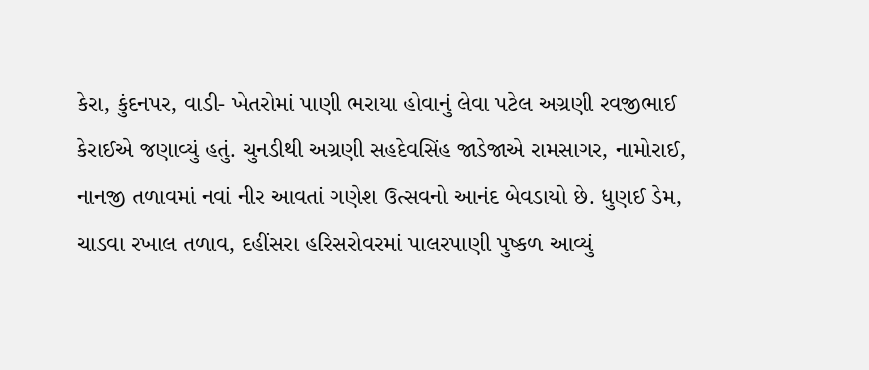કેરા, કુંદનપર, વાડી- ખેતરોમાં પાણી ભરાયા હોવાનું લેવા પટેલ અગ્રણી રવજીભાઈ કેરાઈએ જણાવ્યું હતું. ચુનડીથી અગ્રણી સહદેવસિંહ જાડેજાએ રામસાગર, નામોરાઈ, નાનજી તળાવમાં નવાં નીર આવતાં ગણેશ ઉત્સવનો આનંદ બેવડાયો છે. ધુણઈ ડેમ, ચાડવા રખાલ તળાવ, દહીંસરા હરિસરોવરમાં પાલરપાણી પુષ્કળ આવ્યું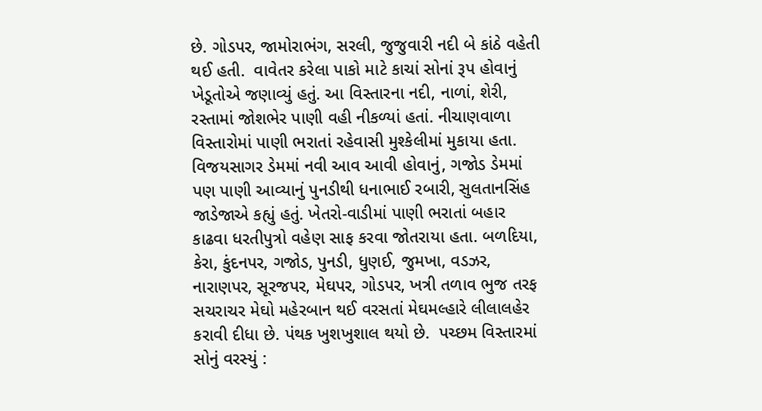છે. ગોડપર, જામોરાભંગ, સરલી, જુજુવારી નદી બે કાંઠે વહેતી થઈ હતી.  વાવેતર કરેલા પાકો માટે કાચાં સોનાં રૂપ હોવાનું ખેડૂતોએ જણાવ્યું હતું. આ વિસ્તારના નદી, નાળાં, શેરી, રસ્તામાં જોશભેર પાણી વહી નીકળ્યાં હતાં. નીચાણવાળા વિસ્તારોમાં પાણી ભરાતાં રહેવાસી મુશ્કેલીમાં મુકાયા હતા. વિજયસાગર ડેમમાં નવી આવ આવી હોવાનું, ગજોડ ડેમમાં પણ પાણી આવ્યાનું પુનડીથી ધનાભાઈ રબારી, સુલતાનસિંહ જાડેજાએ કહ્યું હતું. ખેતરો-વાડીમાં પાણી ભરાતાં બહાર કાઢવા ધરતીપુત્રો વહેણ સાફ કરવા જોતરાયા હતા. બળદિયા, કેરા, કુંદનપર, ગજોડ, પુનડી, ધુણઈ, જુમખા, વડઝર, નારાણપર, સૂરજપર, મેઘપર, ગોડપર, ખત્રી તળાવ ભુજ તરફ સચરાચર મેઘો મહેરબાન થઈ વરસતાં મેઘમલ્હારે લીલાલહેર કરાવી દીધા છે. પંથક ખુશખુશાલ થયો છે.  પચ્છમ વિસ્તારમાં સોનું વરસ્યું :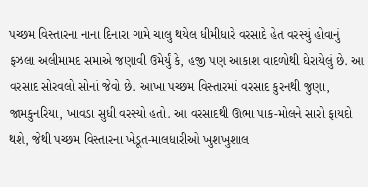પચ્છમ વિસ્તારના નાના દિનારા ગામે ચાલુ થયેલ ધીમીધારે વરસાદે હેત વરસ્યું હોવાનું ફઝલા અલીમામદ સમાએ જણાવી ઉમેર્યું કે, હજી પણ આકાશ વાદળોથી ઘેરાયેલું છે. આ વરસાદ સોરવલો સોનાં જેવો છે. આખા પચ્છમ વિસ્તારમાં વરસાદ કુરનથી જુણા, જામકુનરિયા, ખાવડા સુધી વરસ્યો હતો. આ વરસાદથી ઊભા પાક-મોલને સારો ફાયદો થશે, જેથી પચ્છમ વિસ્તારના ખેડૂત-માલધારીઓ ખુશખુશાલ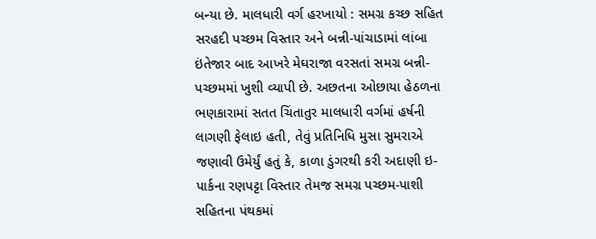બન્યા છે. માલધારી વર્ગ હરખાયો : સમગ્ર કચ્છ સહિત સરહદી પચ્છમ વિસ્તાર અને બન્ની-પાંચાડામાં લાંબા ઇંતેજાર બાદ આખરે મેઘરાજા વરસતાં સમગ્ર બન્ની-પચ્છમમાં ખુશી વ્યાપી છે. અછતના ઓછાયા હેઠળના ભણકારામાં સતત ચિંતાતુર માલધારી વર્ગમાં હર્ષની લાગણી ફેલાઇ હતી, તેવું પ્રતિનિધિ મુસા સુમરાએ જણાવી ઉમેર્યું હતું કે, કાળા ડુંગરથી કરી અદાણી ઇ-પાર્કના રણપટ્ટા વિસ્તાર તેમજ સમગ્ર પચ્છમ-પાશી સહિતના પંથકમાં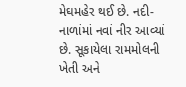મેઘમહેર થઈ છે. નદી-નાળાંમાં નવાં નીર આવ્યાં છે. સૂકાયેલા રામમોલની ખેતી અને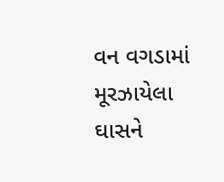વન વગડામાં મૂરઝાયેલા ઘાસને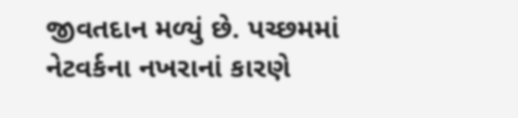જીવતદાન મળ્યું છે. પચ્છમમાં નેટવર્કના નખરાનાં કારણે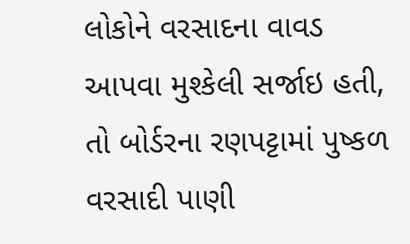લોકોને વરસાદના વાવડ આપવા મુશ્કેલી સર્જાઇ હતી, તો બોર્ડરના રણપટ્ટામાં પુષ્કળ વરસાદી પાણી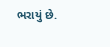ભરાયું છે.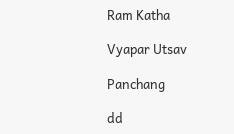Ram Katha

Vyapar Utsav

Panchang

dd